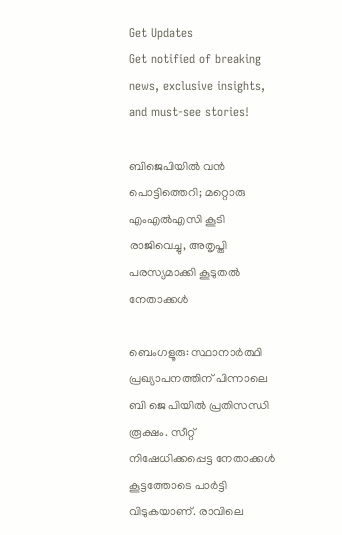Get Updates
Get notified of breaking news, exclusive insights, and must-see stories!

ബിജെപിയിൽ വൻ പൊട്ടിത്തെറി; മറ്റൊരു എംഎൽഎസി കൂടി രാജിവെച്ചു, അതൃപ്തി പരസ്യമാക്കി കൂടുതൽ നേതാക്കൾ

ബെംഗളൂരു: സ്ഥാനാർത്ഥി പ്രഖ്യാപനത്തിന് പിന്നാലെ ബി ജെ പിയിൽ പ്രതിസന്ധി രൂക്ഷം. സീറ്റ് നിഷേധിക്കപ്പെട്ട നേതാക്കൾ കൂട്ടത്തോടെ പാർട്ടി വിടുകയാണ്. രാവിലെ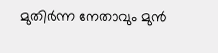മുതിർന്ന നേതാവും മുൻ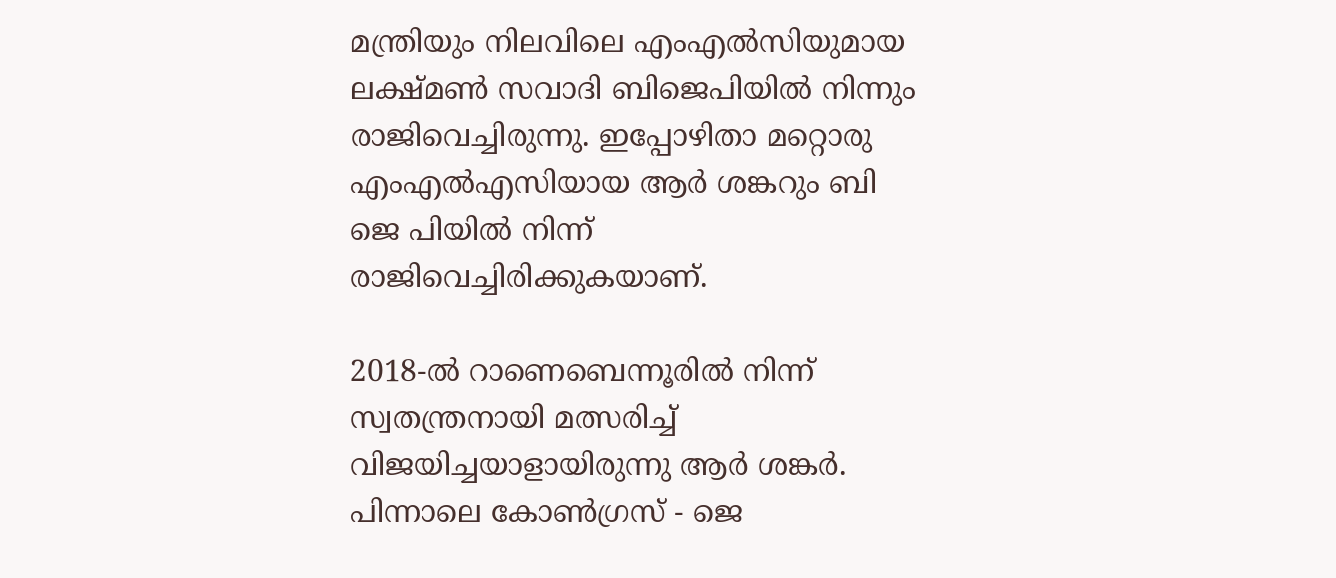മന്ത്രിയും നിലവിലെ എംഎൽസിയുമായ ലക്ഷ്മൺ സവാദി ബിജെപിയിൽ നിന്നും രാജിവെച്ചിരുന്നു. ഇപ്പോഴിതാ മറ്റൊരു എംഎൽഎസിയായ ആർ ശങ്കറും ബി ജെ പിയിൽ നിന്ന് രാജിവെച്ചിരിക്കുകയാണ്.

2018-ൽ റാണെബെന്നൂരിൽ നിന്ന് സ്വതന്ത്രനായി മത്സരിച്ച് വിജയിച്ചയാളായിരുന്നു ആർ ശങ്കർ. പിന്നാലെ കോൺഗ്രസ് - ജെ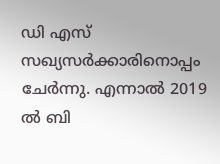ഡി എസ് സഖ്യസർക്കാരിനൊപ്പം ചേർന്നു. എന്നാൽ 2019 ൽ ബി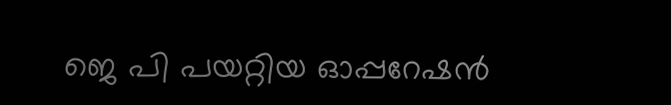ജെ പി പയറ്റിയ ഓപ്പറേഷൻ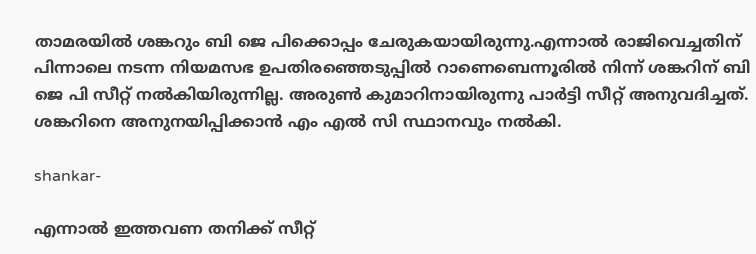താമരയിൽ ശങ്കറും ബി ജെ പിക്കൊപ്പം ചേരുകയായിരുന്നു.എന്നാൽ രാജിവെച്ചതിന് പിന്നാലെ നടന്ന നിയമസഭ ഉപതിരഞ്ഞെടുപ്പിൽ റാണെബെന്നൂരിൽ നിന്ന് ശങ്കറിന് ബി ജെ പി സീറ്റ് നൽകിയിരുന്നില്ല. അരുൺ കുമാറിനായിരുന്നു പാർട്ടി സീറ്റ് അനുവദിച്ചത്. ശങ്കറിനെ അനുനയിപ്പിക്കാൻ എം എൽ സി സ്ഥാനവും നൽകി.

shankar-

എന്നാൽ ഇത്തവണ തനിക്ക് സീറ്റ്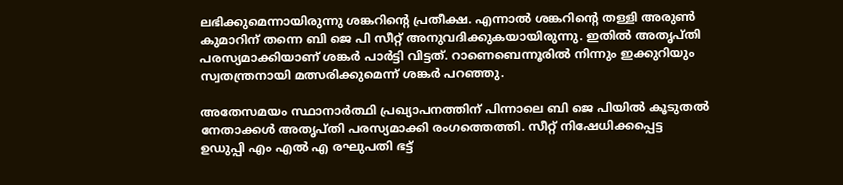ലഭിക്കുമെന്നായിരുന്നു ശങ്കറിന്റെ പ്രതീക്ഷ. എന്നാൽ ശങ്കറിന്റെ തള്ളി അരുൺ കുമാറിന് തന്നെ ബി ജെ പി സീറ്റ് അനുവദിക്കുകയായിരുന്നു. ഇതിൽ അതൃപ്തി പരസ്യമാക്കിയാണ് ശങ്കർ പാർട്ടി വിട്ടത്. റാണെബെന്നൂരിൽ നിന്നും ഇക്കുറിയും സ്വതന്ത്രനായി മത്സരിക്കുമെന്ന് ശങ്കർ പറഞ്ഞു.

അതേസമയം സ്ഥാനാർത്ഥി പ്രഖ്യാപനത്തിന് പിന്നാലെ ബി ജെ പിയിൽ കൂടുതൽ നേതാക്കൾ അതൃപ്തി പരസ്യമാക്കി രംഗത്തെത്തി. സീറ്റ് നിഷേധിക്കപ്പെട്ട ഉഡുപ്പി എം എൽ എ രഘുപതി ഭട്ട്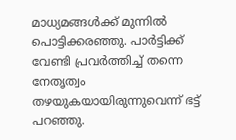മാധ്യമങ്ങൾക്ക് മുന്നിൽ പൊട്ടിക്കരഞ്ഞു. പാർട്ടിക്ക് വേണ്ടി പ്രവർത്തിച്ച് തന്നെ നേതൃത്വം തഴയുകയായിരുന്നുവെന്ന് ഭട്ട് പറഞ്ഞു.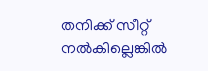തനിക്ക് സീറ്റ് നൽകില്ലെങ്കിൽ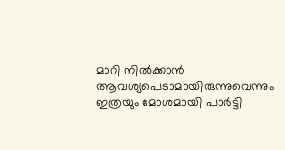മാറി നിൽക്കാൻ ആവശ്യപെടാമായിരുന്നുവെന്നും ഇത്രയും മോശമായി പാർട്ടി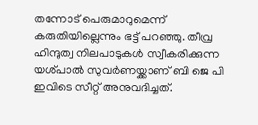തന്നോട് പെരുമാറുമെന്ന് കരുതിയില്ലെന്നും ഭട്ട് പറഞ്ഞു. തീവ്ര ഹിന്ദുത്വ നിലപാടുകൾ സ്വീകരിക്കുന്ന യശ്പാൽ സുവർണയ്ക്കാണ് ബി ജെ പി ഇവിടെ സീറ്റ് അനുവദിച്ചത്.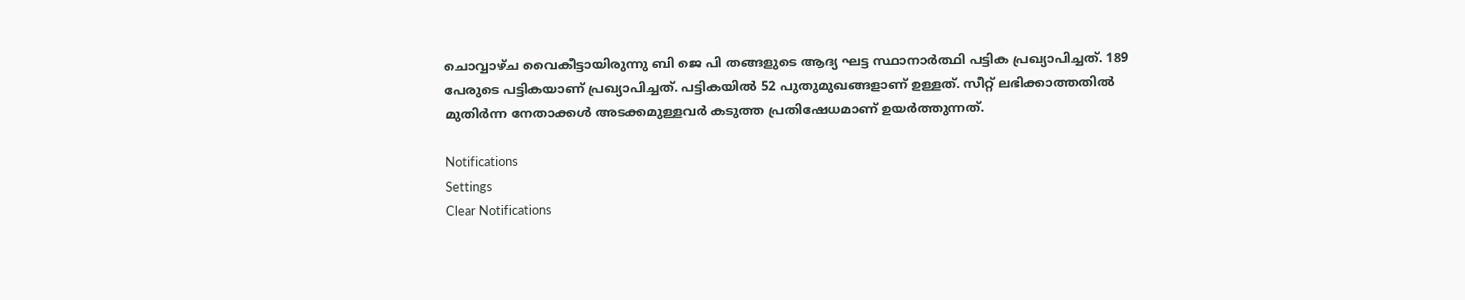ചൊവ്വാഴ്ച വൈകീട്ടായിരുന്നു ബി ജെ പി തങ്ങളുടെ ആദ്യ ഘട്ട സ്ഥാനാർത്ഥി പട്ടിക പ്രഖ്യാപിച്ചത്. 189 പേരുടെ പട്ടികയാണ് പ്രഖ്യാപിച്ചത്. പട്ടികയിൽ 52 പുതുമുഖങ്ങളാണ് ഉള്ളത്. സീറ്റ് ലഭിക്കാത്തതിൽ മുതിർന്ന നേതാക്കൾ അടക്കമുള്ളവർ കടുത്ത പ്രതിഷേധമാണ് ഉയർത്തുന്നത്.

Notifications
Settings
Clear Notifications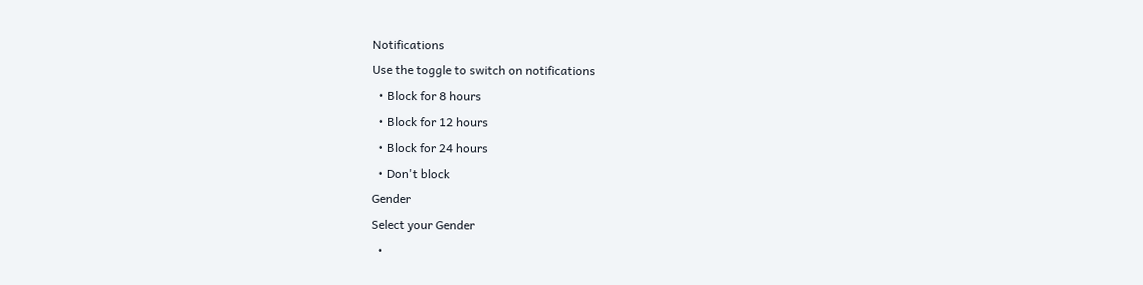Notifications
Use the toggle to switch on notifications
  • Block for 8 hours
  • Block for 12 hours
  • Block for 24 hours
  • Don't block
Gender
Select your Gender
  •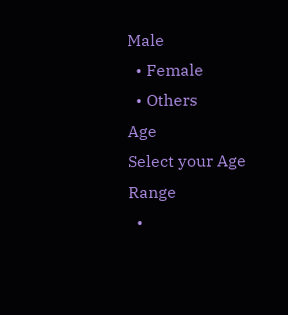Male
  • Female
  • Others
Age
Select your Age Range
  •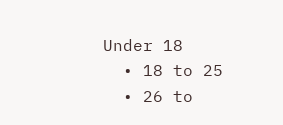Under 18
  • 18 to 25
  • 26 to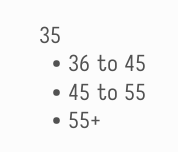35
  • 36 to 45
  • 45 to 55
  • 55+